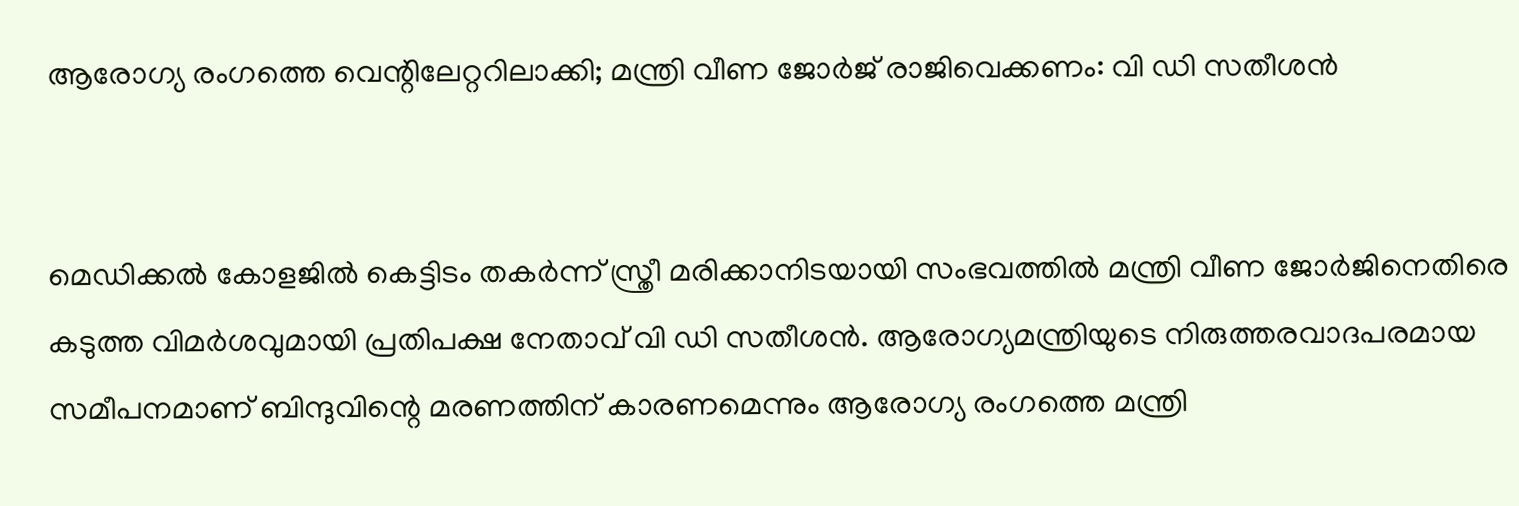ആരോഗ്യ രംഗത്തെ വെന്റിലേറ്ററിലാക്കി; മന്ത്രി വീണ ജോര്‍ജ് രാജിവെക്കണം: വി ഡി സതീശന്‍


മെഡിക്കല്‍ കോളജില്‍ കെട്ടിടം തകര്‍ന്ന് സ്ത്രീ മരിക്കാനിടയായി സംഭവത്തില്‍ മന്ത്രി വീണ ജോര്‍ജിനെതിരെ കടുത്ത വിമര്‍ശവുമായി പ്രതിപക്ഷ നേതാവ് വി ഡി സതീശന്‍. ആരോഗ്യമന്ത്രിയുടെ നിരുത്തരവാദപരമായ സമീപനമാണ് ബിന്ദുവിന്റെ മരണത്തിന് കാരണമെന്നും ആരോഗ്യ രംഗത്തെ മന്ത്രി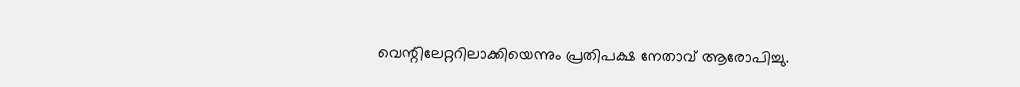വെന്റിലേറ്ററിലാക്കിയെന്നും പ്രതിപക്ഷ നേതാവ് ആരോപിച്ചു.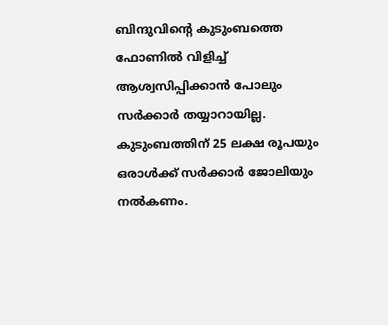ബിന്ദുവിന്റെ കുടുംബത്തെ ഫോണില്‍ വിളിച്ച് ആശ്വസിപ്പിക്കാന്‍ പോലും സര്‍ക്കാര്‍ തയ്യാറായില്ല. കുടുംബത്തിന് 25 ലക്ഷ രൂപയും ഒരാള്‍ക്ക് സര്‍ക്കാര്‍ ജോലിയും നല്‍കണം.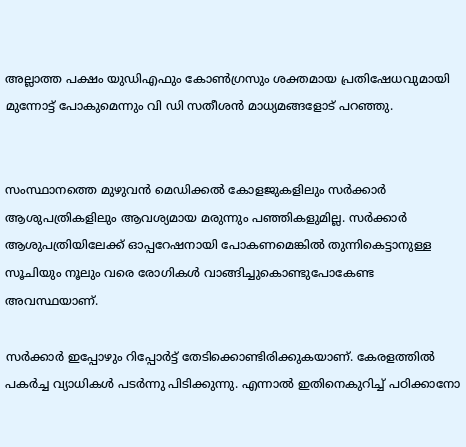അല്ലാത്ത പക്ഷം യുഡിഎഫും കോണ്‍ഗ്രസും ശക്തമായ പ്രതിഷേധവുമായി മുന്നോട്ട് പോകുമെന്നും വി ഡി സതീശന്‍ മാധ്യമങ്ങളോട് പറഞ്ഞു.


സംസ്ഥാനത്തെ മുഴുവന്‍ മെഡിക്കല്‍ കോളജുകളിലും സര്‍ക്കാര്‍ ആശുപത്രികളിലും ആവശ്യമായ മരുന്നും പഞ്ഞികളുമില്ല. സര്‍ക്കാര്‍ ആശുപത്രിയിലേക്ക് ഓപ്പറേഷനായി പോകണമെങ്കില്‍ തുന്നികെട്ടാനുള്ള സൂചിയും നൂലും വരെ രോഗികള്‍ വാങ്ങിച്ചുകൊണ്ടുപോകേണ്ട അവസ്ഥയാണ്.

സര്‍ക്കാര്‍ ഇപ്പോഴും റിപ്പോര്‍ട്ട് തേടിക്കൊണ്ടിരിക്കുകയാണ്. കേരളത്തില്‍ പകര്‍ച്ച വ്യാധികള്‍ പടര്‍ന്നു പിടിക്കുന്നു. എന്നാല്‍ ഇതിനെകുറിച്ച് പഠിക്കാനോ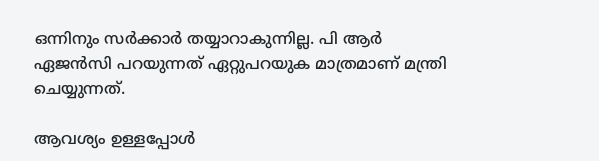ഒന്നിനും സര്‍ക്കാര്‍ തയ്യാറാകുന്നില്ല. പി ആര്‍ ഏജന്‍സി പറയുന്നത് ഏറ്റുപറയുക മാത്രമാണ് മന്ത്രി ചെയ്യുന്നത്.

ആവശ്യം ഉള്ളപ്പോള്‍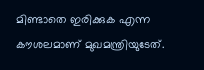മിണ്ടാതെ ഇരിക്കുക എന്ന കൗശലമാണ് മുഖമന്ത്രിയുടേത്.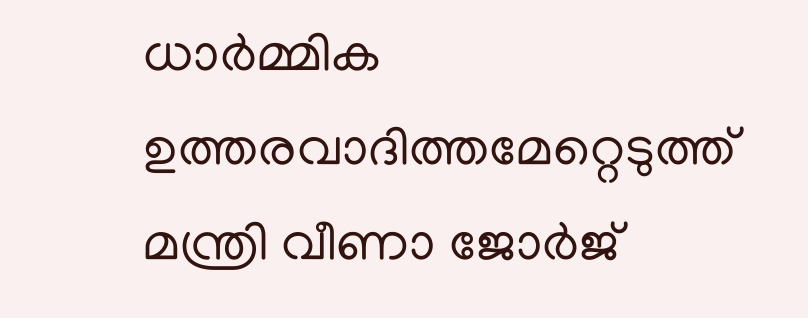ധാര്‍മ്മിക ഉത്തരവാദിത്തമേറ്റെടുത്ത് മന്ത്രി വീണാ ജോര്‍ജ്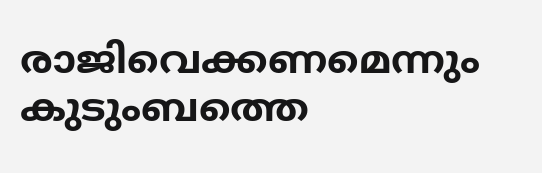രാജിവെക്കണമെന്നും കുടുംബത്തെ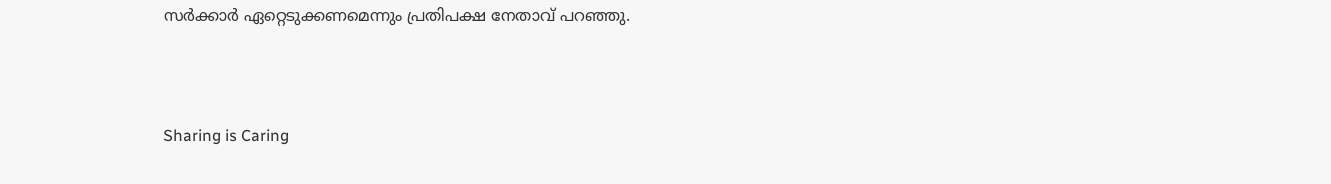സര്‍ക്കാര്‍ ഏറ്റെടുക്കണമെന്നും പ്രതിപക്ഷ നേതാവ് പറഞ്ഞു.



Sharing is Caring